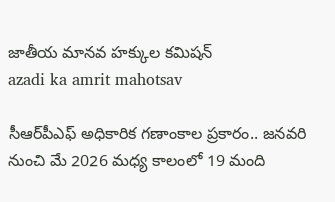జాతీయ మానవ హక్కుల కమిషన్
azadi ka amrit mahotsav

సీఆర్‌పీఎఫ్ అధికారిక గణాంకాల ప్రకారం.. జనవరి నుంచి మే 2026 మధ్య కాలంలో 19 మంది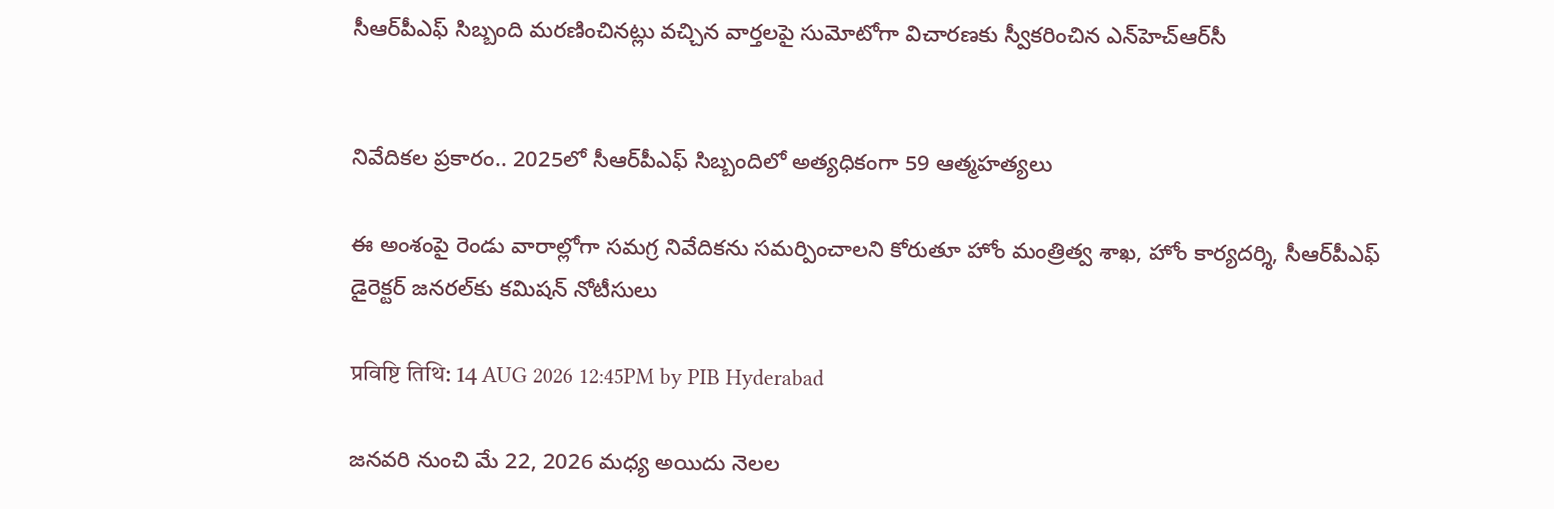సీఆర్‌పీఎఫ్ సిబ్బంది మరణించినట్లు వచ్చిన వార్తలపై సుమోటోగా విచారణకు స్వీకరించిన ఎన్‌హెచ్‌ఆర్‌సీ


నివేదికల ప్రకారం.. 2025లో సీఆర్‌పీఎఫ్ సిబ్బందిలో అత్యధికంగా 59 ఆత్మహత్యలు

ఈ అంశంపై రెండు వారాల్లోగా సమగ్ర నివేదికను సమర్పించాలని కోరుతూ హోం మంత్రిత్వ శాఖ, హోం కార్యదర్శి, సీఆర్‌పీఎఫ్ డైరెక్టర్ జనరల్‌కు కమిషన్ నోటీసులు

प्रविष्टि तिथि: 14 AUG 2026 12:45PM by PIB Hyderabad

జనవరి నుంచి మే 22, 2026 మధ్య అయిదు నెలల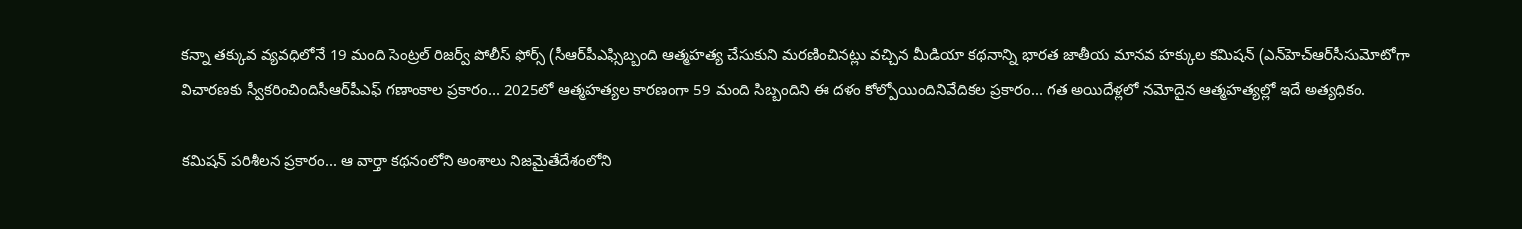కన్నా తక్కువ వ్యవధిలోనే 19 మంది సెంట్రల్ రిజర్వ్ పోలీస్ ఫోర్స్ (సీఆర్‌పీఎఫ్సిబ్బంది ఆత్మహత్య చేసుకుని మరణించినట్లు వచ్చిన మీడియా కథనాన్ని భారత జాతీయ మానవ హక్కుల కమిషన్ (ఎన్‌హెచ్‌ఆర్‌సీసుమోటోగా విచారణకు స్వీకరించిందిసీఆర్‌పీఎఫ్ గణాంకాల ప్రకారం... 2025లో ఆత్మహత్యల కారణంగా 59 మంది సిబ్బందిని ఈ దళం కోల్పోయిందినివేదికల ప్రకారం... గత అయిదేళ్లలో నమోదైన ఆత్మహత్యల్లో ఇదే అత్యధికం.

కమిషన్ పరిశీలన ప్రకారం... ఆ వార్తా కథనంలోని అంశాలు నిజమైతేదేశంలోని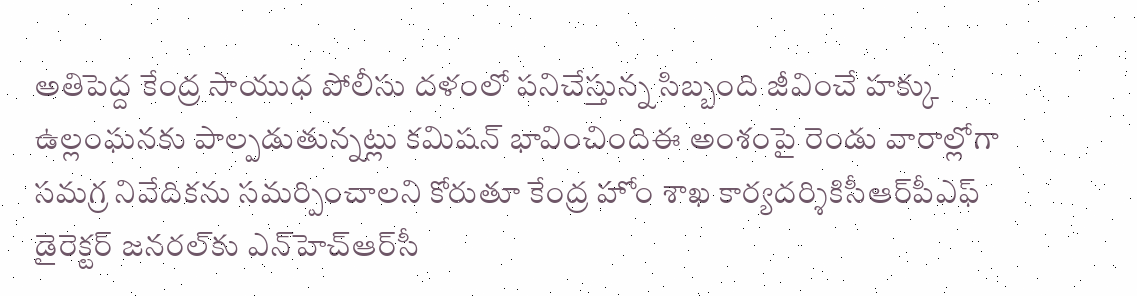అతిపెద్ద కేంద్ర సాయుధ పోలీసు దళంలో పనిచేస్తున్న సిబ్బంది జీవించే హక్కు ఉల్లంఘనకు పాల్పడుతున్నట్లు కమిషన్ భావించిందిఈ అంశంపై రెండు వారాల్లోగా సమగ్ర నివేదికను సమర్పించాలని కోరుతూ కేంద్ర హోం శాఖ కార్యదర్శికిసీఆర్‌పీఎఫ్ డైరెక్టర్ జనరల్‌కు ఎన్‌హెచ్‌ఆర్‌సీ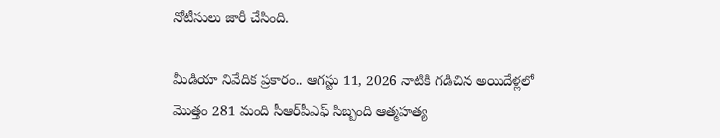నోటీసులు జారీ చేసింది.

మీడియా నివేదిక ప్రకారం.. ఆగస్టు 11, 2026 నాటికి గడిచిన అయిదేళ్లలో మొత్తం 281 మంది సీఆర్‌పీఎఫ్ సిబ్బంది ఆత్మహత్య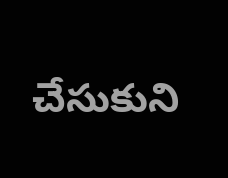చేసుకుని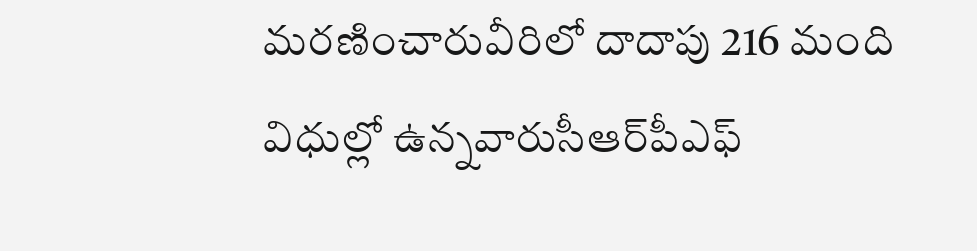మరణించారువీరిలో దాదాపు 216 మంది విధుల్లో ఉన్నవారుసీఆర్‌పీఎఫ్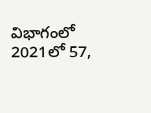విభాగంలో 2021లో 57,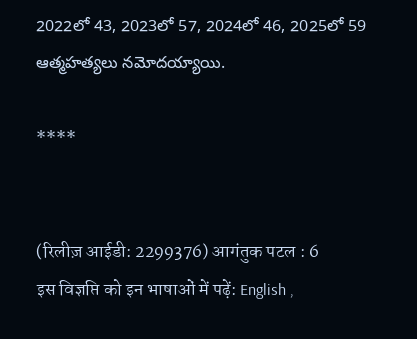2022లో 43, 2023లో 57, 2024లో 46, 2025లో 59 ఆత్మహత్యలు నమోదయ్యాయి.

****


(रिलीज़ आईडी: 2299376) आगंतुक पटल : 6
इस विज्ञप्ति को इन भाषाओं में पढ़ें: English ,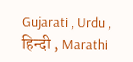Gujarati , Urdu , हिन्दी , Marathi